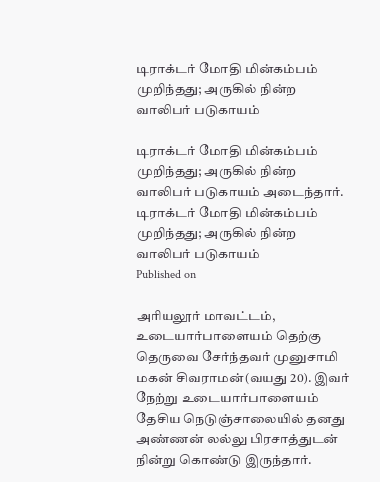டிராக்டர் மோதி மின்கம்பம் முறிந்தது; அருகில் நின்ற வாலிபர் படுகாயம்

டிராக்டர் மோதி மின்கம்பம் முறிந்தது; அருகில் நின்ற வாலிபர் படுகாயம் அடைந்தார்.
டிராக்டர் மோதி மின்கம்பம் முறிந்தது; அருகில் நின்ற வாலிபர் படுகாயம்
Published on

அரியலூர் மாவட்டம், உடையார்பாளையம் தெற்கு தெருவை சேர்ந்தவர் முனுசாமி மகன் சிவராமன்(வயது 20). இவர் நேற்று உடையார்பாளையம் தேசிய நெடுஞ்சாலையில் தனது அண்ணன் லல்லு பிரசாத்துடன் நின்று கொண்டு இருந்தார்.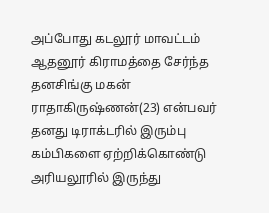அப்போது கடலூர் மாவட்டம் ஆதனூர் கிராமத்தை சேர்ந்த தனசிங்கு மகன் ராதாகிருஷ்ணன்(23) என்பவர் தனது டிராக்டரில் இரும்பு கம்பிகளை ஏற்றிக்கொண்டு அரியலூரில் இருந்து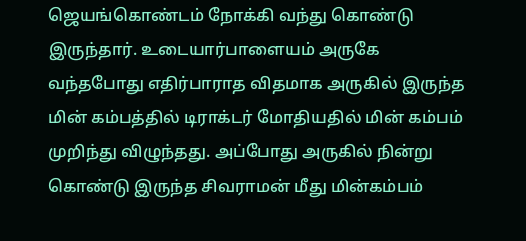ஜெயங்கொண்டம் நோக்கி வந்து கொண்டு இருந்தார். உடையார்பாளையம் அருகே வந்தபோது எதிர்பாராத விதமாக அருகில் இருந்த மின் கம்பத்தில் டிராக்டர் மோதியதில் மின் கம்பம் முறிந்து விழுந்தது. அப்போது அருகில் நின்று கொண்டு இருந்த சிவராமன் மீது மின்கம்பம்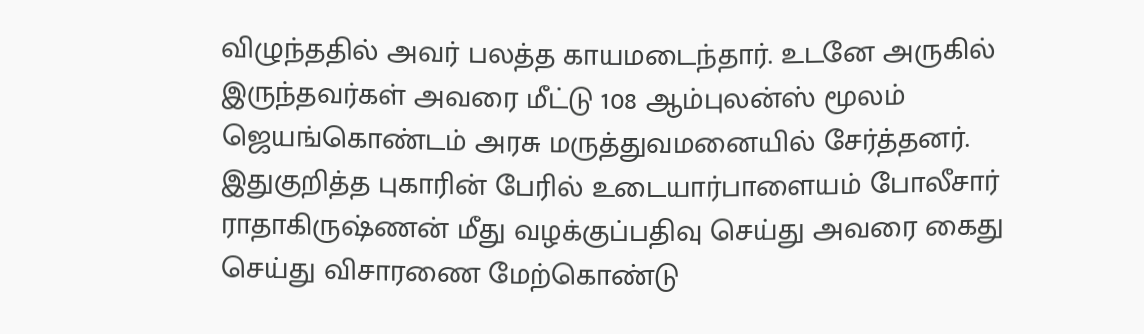விழுந்ததில் அவர் பலத்த காயமடைந்தார். உடனே அருகில் இருந்தவர்கள் அவரை மீட்டு 108 ஆம்புலன்ஸ் மூலம் ஜெயங்கொண்டம் அரசு மருத்துவமனையில் சேர்த்தனர். இதுகுறித்த புகாரின் பேரில் உடையார்பாளையம் போலீசார் ராதாகிருஷ்ணன் மீது வழக்குப்பதிவு செய்து அவரை கைது செய்து விசாரணை மேற்கொண்டு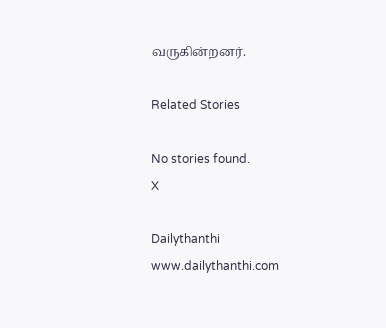வருகின்றனர்.

Related Stories

No stories found.
X

Dailythanthi
www.dailythanthi.com